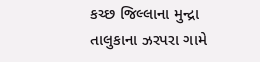કચ્છ જિલ્લાના મુન્દ્રા તાલુકાના ઝરપરા ગામે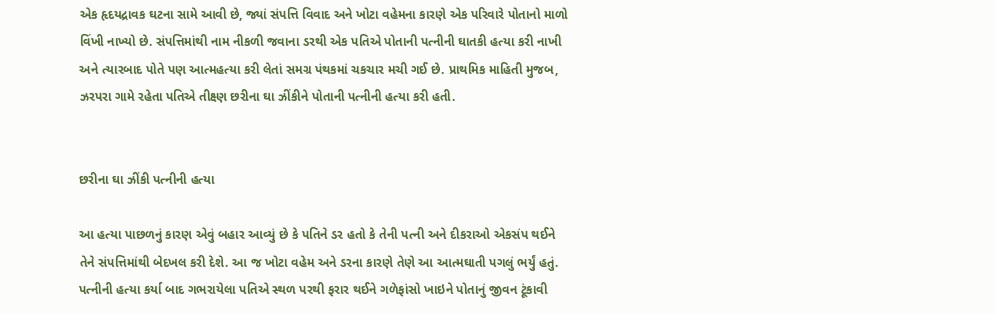એક હૃદયદ્રાવક ઘટના સામે આવી છે, જ્યાં સંપત્તિ વિવાદ અને ખોટા વહેમના કારણે એક પરિવારે પોતાનો માળો વિંખી નાખ્યો છે. સંપત્તિમાંથી નામ નીકળી જવાના ડરથી એક પતિએ પોતાની પત્નીની ઘાતકી હત્યા કરી નાખી અને ત્યારબાદ પોતે પણ આત્મહત્યા કરી લેતાં સમગ્ર પંથકમાં ચકચાર મચી ગઈ છે. પ્રાથમિક માહિતી મુજબ, ઝરપરા ગામે રહેતા પતિએ તીક્ષ્ણ છરીના ઘા ઝીંકીને પોતાની પત્નીની હત્યા કરી હતી.


છરીના ઘા ઝીંકી પત્નીની હત્યા

આ હત્યા પાછળનું કારણ એવું બહાર આવ્યું છે કે પતિને ડર હતો કે તેની પત્ની અને દીકરાઓ એકસંપ થઈને તેને સંપત્તિમાંથી બેદખલ કરી દેશે. આ જ ખોટા વહેમ અને ડરના કારણે તેણે આ આત્મઘાતી પગલું ભર્યું હતું. પત્નીની હત્યા કર્યા બાદ ગભરાયેલા પતિએ સ્થળ પરથી ફરાર થઈને ગળેફાંસો ખાઇને પોતાનું જીવન ટૂંકાવી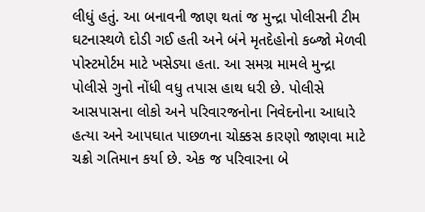લીધું હતું. આ બનાવની જાણ થતાં જ મુન્દ્રા પોલીસની ટીમ ઘટનાસ્થળે દોડી ગઈ હતી અને બંને મૃતદેહોનો કબ્જો મેળવી પોસ્ટમોર્ટમ માટે ખસેડ્યા હતા. આ સમગ્ર મામલે મુન્દ્રા પોલીસે ગુનો નોંધી વધુ તપાસ હાથ ધરી છે. પોલીસે આસપાસના લોકો અને પરિવારજનોના નિવેદનોના આધારે હત્યા અને આપઘાત પાછળના ચોક્કસ કારણો જાણવા માટે ચક્રો ગતિમાન કર્યા છે. એક જ પરિવારના બે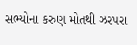સભ્યોના કરુણ મોતથી ઝરપરા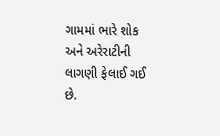ગામમાં ભારે શોક અને અરેરાટીની લાગણી ફેલાઈ ગઈ છે.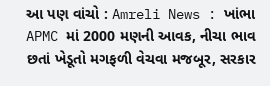આ પણ વાંચો : Amreli News : ખાંભા APMC માં 2000 મણની આવક, નીચા ભાવ છતાં ખેડૂતો મગફળી વેચવા મજબૂર, સરકાર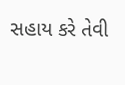સહાય કરે તેવી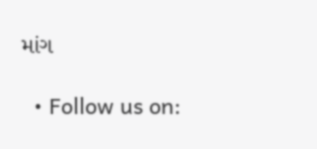માંગ

  • Follow us on: